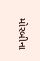મોરબીના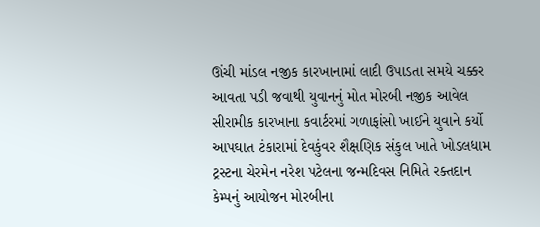ઊંચી માંડલ નજીક કારખાનામાં લાદી ઉપાડતા સમયે ચક્કર આવતા પડી જવાથી યુવાનનું મોત મોરબી નજીક આવેલ સીરામીક કારખાના કવાર્ટરમાં ગળાફાંસો ખાઈને યુવાને કર્યો આપઘાત ટંકારામાં દેવકુંવર શૈક્ષણિક સંકુલ ખાતે ખોડલધામ ટ્રસ્ટના ચેરમેન નરેશ પટેલના જન્મદિવસ નિમિતે રક્તદાન કેમ્પનું આયોજન મોરબીના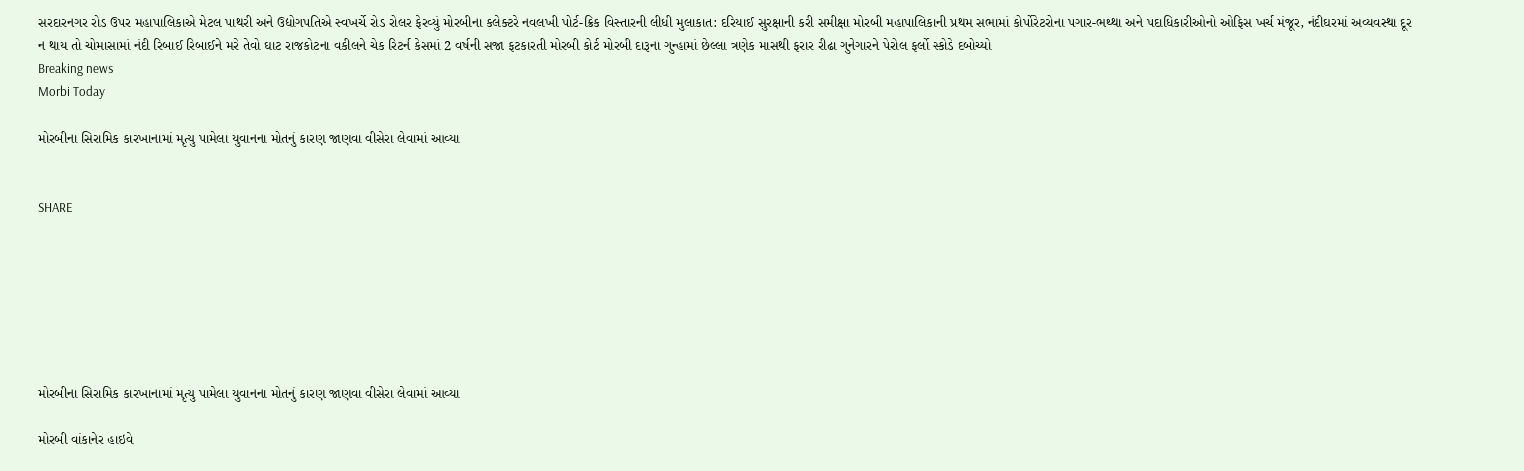સરદારનગર રોડ ઉપર મહાપાલિકાએ મેટલ પાથરી અને ઉદ્યોગપતિએ સ્વખર્ચે રોડ રોલર ફેરવ્યું મોરબીના કલેક્ટરે નવલખી પોર્ટ-ક્રિક વિસ્તારની લીધી મુલાકાત: દરિયાઈ સુરક્ષાની કરી સમીક્ષા મોરબી મહાપાલિકાની પ્રથમ સભામાં કોર્પોરેટરોના પગાર-ભથ્થા અને પદાધિકારીઓનો ઓફિસ ખર્ચ મંજૂર, નંદીઘરમાં અવ્યવસ્થા દૂર ન થાય તો ચોમાસામાં નંદી રિબાઈ રિબાઈને મરે તેવો ઘાટ રાજકોટના વકીલને ચેક રિટર્ન કેસમાં 2 વર્ષની સજા ફટકારતી મોરબી કોર્ટ મોરબી દારૂના ગુન્હામાં છેલ્લા ત્રણેક માસથી ફરાર રીઢા ગુનેગારને પેરોલ ફર્લો સ્કોડે દબોચ્યો
Breaking news
Morbi Today

મોરબીના સિરામિક કારખાનામાં મૃત્યુ પામેલા યુવાનના મોતનું કારણ જાણવા વીસેરા લેવામાં આવ્યા


SHARE







મોરબીના સિરામિક કારખાનામાં મૃત્યુ પામેલા યુવાનના મોતનું કારણ જાણવા વીસેરા લેવામાં આવ્યા

મોરબી વાંકાનેર હાઇવે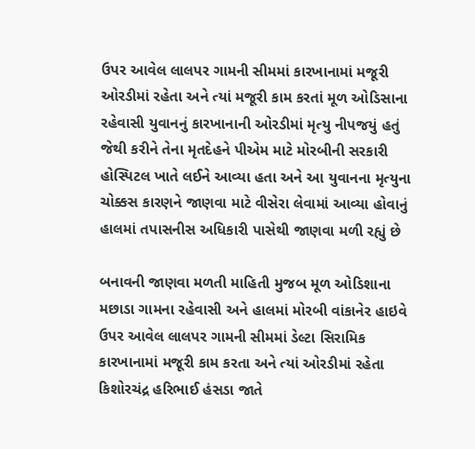ઉપર આવેલ લાલપર ગામની સીમમાં કારખાનામાં મજૂરી ઓરડીમાં રહેતા અને ત્યાં મજૂરી કામ કરતાં મૂળ ઓડિસાના રહેવાસી યુવાનનું કારખાનાની ઓરડીમાં મૃત્યુ નીપજયું હતું જેથી કરીને તેના મૃતદેહને પીએમ માટે મોરબીની સરકારી હોસ્પિટલ ખાતે લઈને આવ્યા હતા અને આ યુવાનના મૃત્યુના ચોક્કસ કારણને જાણવા માટે વીસેરા લેવામાં આવ્યા હોવાનું હાલમાં તપાસનીસ અધિકારી પાસેથી જાણવા મળી રહ્યું છે

બનાવની જાણવા મળતી માહિતી મુજબ મૂળ ઓડિશાના મછાડા ગામના રહેવાસી અને હાલમાં મોરબી વાંકાનેર હાઇવે ઉપર આવેલ લાલપર ગામની સીમમાં ડેલ્ટા સિરામિક કારખાનામાં મજૂરી કામ કરતા અને ત્યાં ઓરડીમાં રહેતા કિશોરચંદ્ર હરિભાઈ હંસડા જાતે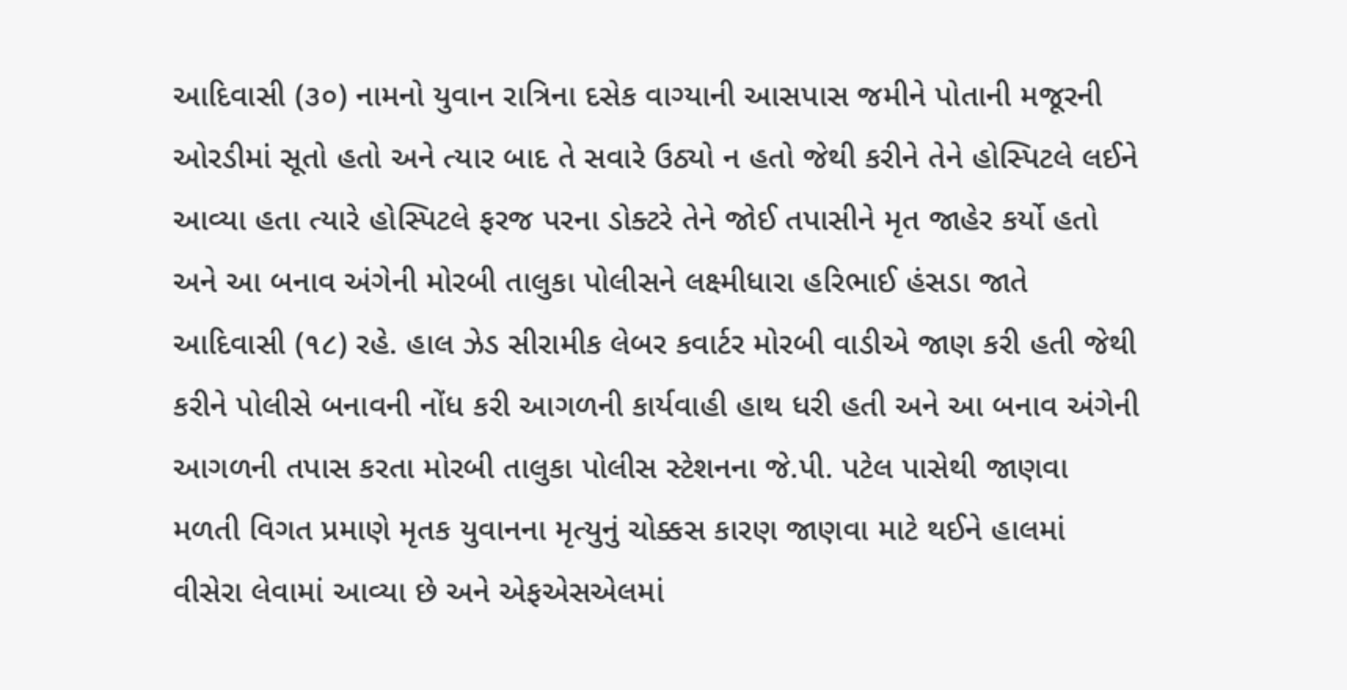આદિવાસી (૩૦) નામનો યુવાન રાત્રિના દસેક વાગ્યાની આસપાસ જમીને પોતાની મજૂરની ઓરડીમાં સૂતો હતો અને ત્યાર બાદ તે સવારે ઉઠ્યો ન હતો જેથી કરીને તેને હોસ્પિટલે લઈને આવ્યા હતા ત્યારે હોસ્પિટલે ફરજ પરના ડોક્ટરે તેને જોઈ તપાસીને મૃત જાહેર કર્યો હતો અને આ બનાવ અંગેની મોરબી તાલુકા પોલીસને લક્ષ્મીધારા હરિભાઈ હંસડા જાતે આદિવાસી (૧૮) રહે. હાલ ઝેડ સીરામીક લેબર કવાર્ટર મોરબી વાડીએ જાણ કરી હતી જેથી કરીને પોલીસે બનાવની નોંધ કરી આગળની કાર્યવાહી હાથ ધરી હતી અને આ બનાવ અંગેની આગળની તપાસ કરતા મોરબી તાલુકા પોલીસ સ્ટેશનના જે.પી. પટેલ પાસેથી જાણવા મળતી વિગત પ્રમાણે મૃતક યુવાનના મૃત્યુનું ચોક્કસ કારણ જાણવા માટે થઈને હાલમાં વીસેરા લેવામાં આવ્યા છે અને એફએસએલમાં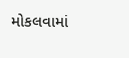મોકલવામાં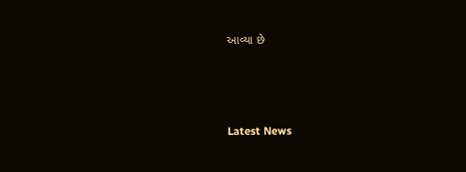આવ્યા છે






Latest News